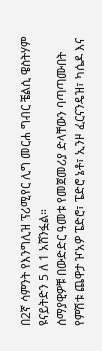በ2ኛ ሳምንት የእንግሊዝ ፕሪሚየር ሊግ መርሐ ግብር ቼልሲ ዌስትሃም ዩናይትድን 5 ለ 1 አሸንፏል።
ሰማያዊዎቹ በውድድር ዓመቱ የመጀመሪያ ድላቸውን ባጣጣሙበት የምሽቱ ጨዋታ ዦአዎ ፔድሮ፣ ፔድሮ ኔቶ፣ ኢንዞ ፈርናንዴዝ፣ ካሴዶ እና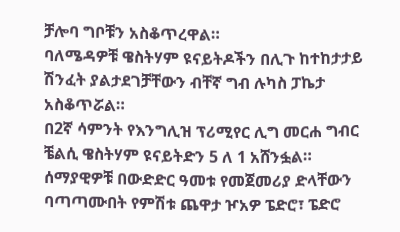ቻሎባ ግቦቹን አስቆጥረዋል።
ባለሜዳዎቹ ዌስትሃም ዩናይትዶችን በሊጉ ከተከታታይ ሽንፈት ያልታደገቻቸውን ብቸኛ ግብ ሉካስ ፓኬታ አስቆጥሯል።
በ2ኛ ሳምንት የእንግሊዝ ፕሪሚየር ሊግ መርሐ ግብር ቼልሲ ዌስትሃም ዩናይትድን 5 ለ 1 አሸንፏል።
ሰማያዊዎቹ በውድድር ዓመቱ የመጀመሪያ ድላቸውን ባጣጣሙበት የምሽቱ ጨዋታ ዦአዎ ፔድሮ፣ ፔድሮ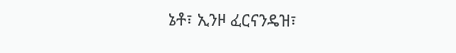ኔቶ፣ ኢንዞ ፈርናንዴዝ፣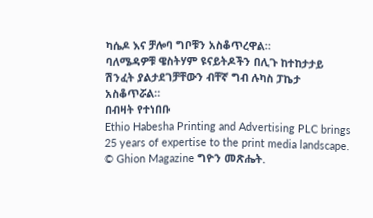ካሴዶ እና ቻሎባ ግቦቹን አስቆጥረዋል።
ባለሜዳዎቹ ዌስትሃም ዩናይትዶችን በሊጉ ከተከታታይ ሽንፈት ያልታደገቻቸውን ብቸኛ ግብ ሉካስ ፓኬታ አስቆጥሯል።
በብዛት የተነበቡ
Ethio Habesha Printing and Advertising PLC brings 25 years of expertise to the print media landscape.
© Ghion Magazine ግዮን መጽሔት.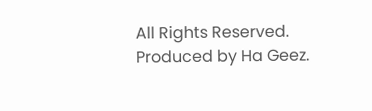All Rights Reserved.
Produced by Ha Geez.